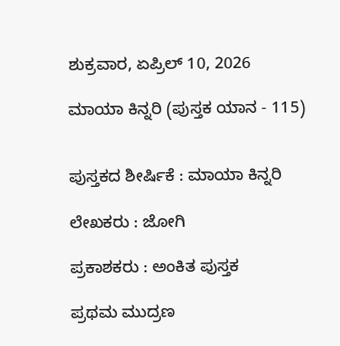ಶುಕ್ರವಾರ, ಏಪ್ರಿಲ್ 10, 2026

ಮಾಯಾ ಕಿನ್ನರಿ (ಪುಸ್ತಕ ಯಾನ - 115)


ಪುಸ್ತಕದ ಶೀರ್ಷಿಕೆ : ಮಾಯಾ ಕಿನ್ನರಿ

ಲೇಖಕರು : ಜೋಗಿ

ಪ್ರಕಾಶಕರು : ಅಂಕಿತ ಪುಸ್ತಕ

ಪ್ರಥಮ ಮುದ್ರಣ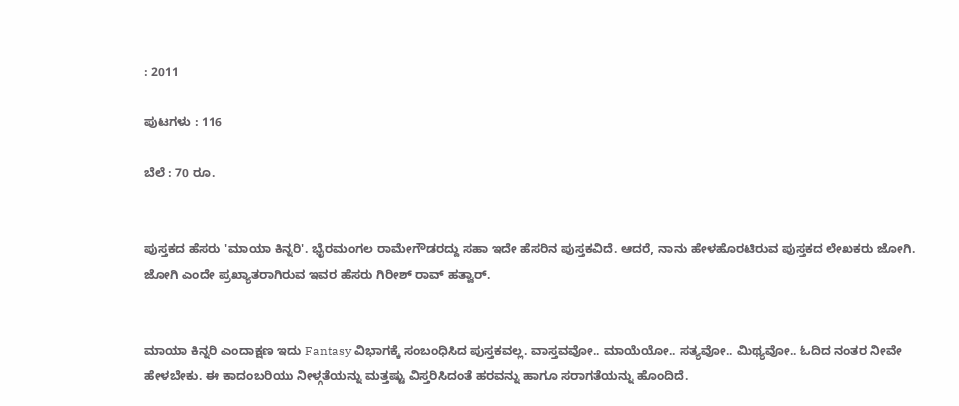: 2011

ಪುಟಗಳು : 116

ಬೆಲೆ : 70 ರೂ.


ಪುಸ್ತಕದ ಹೆಸರು 'ಮಾಯಾ ಕಿನ್ನರಿ'. ಭೈರಮಂಗಲ ರಾಮೇಗೌಡರದ್ದು ಸಹಾ ಇದೇ ಹೆಸರಿನ ಪುಸ್ತಕವಿದೆ. ಆದರೆ, ನಾನು ಹೇಳಹೊರಟಿರುವ ಪುಸ್ತಕದ ಲೇಖಕರು ಜೋಗಿ. ಜೋಗಿ ಎಂದೇ ಪ್ರಖ್ಯಾತರಾಗಿರುವ ಇವರ ಹೆಸರು ಗಿರೀಶ್ ರಾವ್ ಹತ್ವಾರ್.


ಮಾಯಾ ಕಿನ್ನರಿ ಎಂದಾಕ್ಷಣ ಇದು Fantasy ವಿಭಾಗಕ್ಕೆ ಸಂಬಂಧಿಸಿದ ಪುಸ್ತಕವಲ್ಲ. ವಾಸ್ತವವೋ.. ಮಾಯೆಯೋ.. ಸತ್ಯವೋ.. ಮಿಥ್ಯವೋ.. ಓದಿದ ನಂತರ ನೀವೇ ಹೇಳಬೇಕು. ಈ ಕಾದಂಬರಿಯು ನೀಳ್ಗತೆಯನ್ನು ಮತ್ತಷ್ಟು ವಿಸ್ತರಿಸಿದಂತೆ ಹರವನ್ನು ಹಾಗೂ ಸರಾಗತೆಯನ್ನು ಹೊಂದಿದೆ.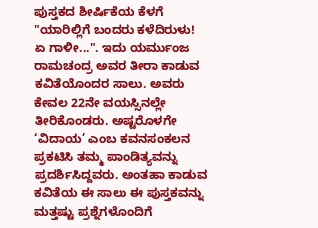ಪುಸ್ತಕದ ಶೀರ್ಷಿಕೆಯ ಕೆಳಗೆ "ಯಾರಿಲ್ಲಿಗೆ ಬಂದರು ಕಳೆದಿರುಳು!  ಏ ಗಾಳೀ...". ಇದು ಯರ್ಮುಂಜ ರಾಮಚಂದ್ರ ಅವರ ತೀರಾ ಕಾಡುವ ಕವಿತೆಯೊಂದರ ಸಾಲು. ಅವರು ಕೇವಲ 22ನೇ ವಯಸ್ಸಿನಲ್ಲೇ ತೀರಿಕೊಂಡರು. ಅಷ್ಟರೊಳಗೇ ‘ವಿದಾಯ’ ಎಂಬ ಕವನಸಂಕಲನ ಪ್ರಕಟಿಸಿ ತಮ್ಮ ಪಾಂಡಿತ್ಯವನ್ನು ಪ್ರದರ್ಶಿಸಿದ್ದವರು. ಅಂತಹಾ ಕಾಡುವ ಕವಿತೆಯ ಈ ಸಾಲು ಈ ಪುಸ್ತಕವನ್ನು ಮತ್ತಷ್ಟು ಪ್ರಶ್ನೆಗಳೊಂದಿಗೆ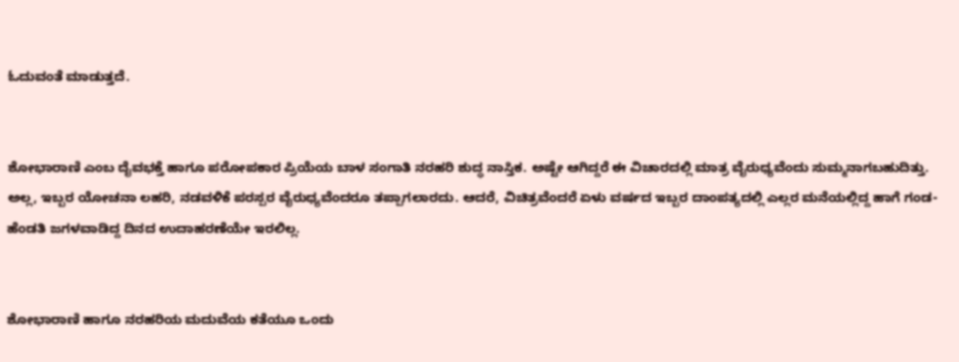ಓದುವಂತೆ ಮಾಡುತ್ತದೆ.


ಶೋಭಾರಾಣಿ ಎಂಬ ದೈವಭಕ್ತೆ ಹಾಗೂ ಪರೋಪಕಾರ ಪ್ರಿಯೆಯ ಬಾಳ ಸಂಗಾತಿ ನರಹರಿ ಶುದ್ಧ ನಾಸ್ತಿಕ. ಅಷ್ಟೇ ಆಗಿದ್ದರೆ ಈ ವಿಚಾರದಲ್ಲಿ ಮಾತ್ರ ವೈರುಧ್ಯವೆಂದು ಸುಮ್ಮನಾಗಬಹುದಿತ್ತು. ಅಲ್ಲ, ಇಬ್ಬರ ಯೋಚನಾ ಲಹರಿ, ನಡವಳಿಕೆ ಪರಸ್ಪರ ವೈರುಧ್ಯವೆಂದರೂ ತಪ್ಪಾಗಲಾರದು. ಆದರೆ, ವಿಚಿತ್ರವೆಂದರೆ ಏಳು ವರ್ಷದ ಇಬ್ಬರ ದಾಂಪತ್ಯದಲ್ಲಿ ಎಲ್ಲರ ಮನೆಯಲ್ಲಿದ್ದ ಹಾಗೆ ಗಂಡ-ಹೆಂಡತಿ ಜಗಳವಾಡಿದ್ದ ದಿನದ ಉದಾಹರಣೆಯೇ ಇರಲಿಲ್ಲ.


ಶೋಭಾರಾಣಿ ಹಾಗೂ ನರಹರಿಯ ಮದುವೆಯ ಕತೆಯೂ ಒಂದು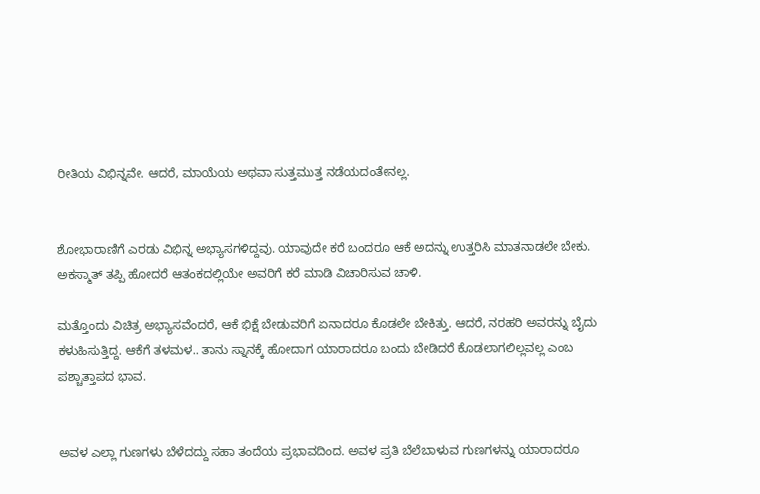ರೀತಿಯ ವಿಭಿನ್ನವೇ. ಆದರೆ, ಮಾಯೆಯ ಅಥವಾ ಸುತ್ತಮುತ್ತ ನಡೆಯದಂತೇನಲ್ಲ.


ಶೋಭಾರಾಣಿಗೆ ಎರಡು ವಿಭಿನ್ನ ಅಭ್ಯಾಸಗಳಿದ್ದವು. ಯಾವುದೇ ಕರೆ ಬಂದರೂ ಆಕೆ ಅದನ್ನು ಉತ್ತರಿಸಿ ಮಾತನಾಡಲೇ ಬೇಕು. ಅಕಸ್ಮಾತ್ ತಪ್ಪಿ ಹೋದರೆ ಆತಂಕದಲ್ಲಿಯೇ ಅವರಿಗೆ ಕರೆ ಮಾಡಿ ವಿಚಾರಿಸುವ ಚಾಳಿ.

ಮತ್ತೊಂದು ವಿಚಿತ್ರ ಅಭ್ಯಾಸವೆಂದರೆ, ಆಕೆ ಭಿಕ್ಷೆ ಬೇಡುವರಿಗೆ ಏನಾದರೂ ಕೊಡಲೇ ಬೇಕಿತ್ತು. ಆದರೆ, ನರಹರಿ ಅವರನ್ನು ಬೈದು ಕಳುಹಿಸುತ್ತಿದ್ದ. ಆಕೆಗೆ ತಳಮಳ.. ತಾನು ಸ್ನಾನಕ್ಕೆ ಹೋದಾಗ ಯಾರಾದರೂ ಬಂದು ಬೇಡಿದರೆ ಕೊಡಲಾಗಲಿಲ್ಲವಲ್ಲ ಎಂಬ ಪಶ್ಚಾತ್ತಾಪದ ಭಾವ.


ಅವಳ ಎಲ್ಲಾ ಗುಣಗಳು ಬೆಳೆದದ್ದು ಸಹಾ ತಂದೆಯ ಪ್ರಭಾವದಿಂದ. ಅವಳ ಪ್ರತಿ ಬೆಲೆಬಾಳುವ ಗುಣಗಳನ್ನು ಯಾರಾದರೂ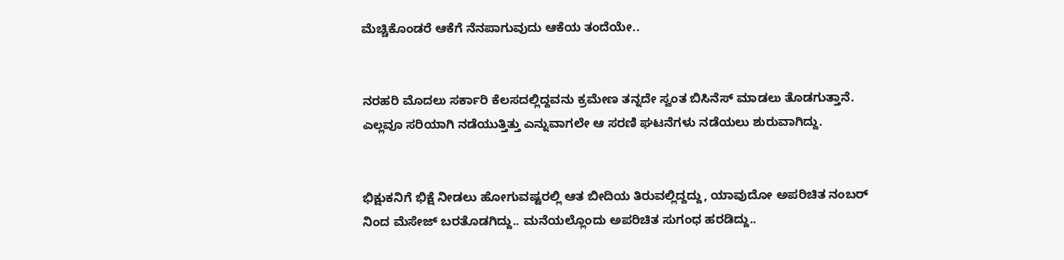ಮೆಚ್ಚಿಕೊಂಡರೆ ಆಕೆಗೆ ನೆನಪಾಗುವುದು ಆಕೆಯ ತಂದೆಯೇ..


ನರಹರಿ ಮೊದಲು ಸರ್ಕಾರಿ ಕೆಲಸದಲ್ಲಿದ್ದವನು ಕ್ರಮೇಣ ತನ್ನದೇ ಸ್ವಂತ ಬಿಸಿನೆಸ್ ಮಾಡಲು ತೊಡಗುತ್ತಾನೆ. ಎಲ್ಲವೂ ಸರಿಯಾಗಿ ನಡೆಯುತ್ತಿತ್ತು ಎನ್ನುವಾಗಲೇ ಆ ಸರಣಿ ಘಟನೆಗಳು ನಡೆಯಲು ಶುರುವಾಗಿದ್ದು.


ಭಿಕ್ಷುಕನಿಗೆ ಭಿಕ್ಷೆ ನೀಡಲು ಹೋಗುವಷ್ಟರಲ್ಲಿ ಆತ ಬೀದಿಯ ತಿರುವಲ್ಲಿದ್ದದ್ದು, ಯಾವುದೋ ಅಪರಿಚಿತ ನಂಬರ್ ನಿಂದ ಮೆಸೇಜ್ ಬರತೊಡಗಿದ್ದು.. ಮನೆಯಲ್ಲೊಂದು ಅಪರಿಚಿತ ಸುಗಂಧ ಹರಡಿದ್ದು..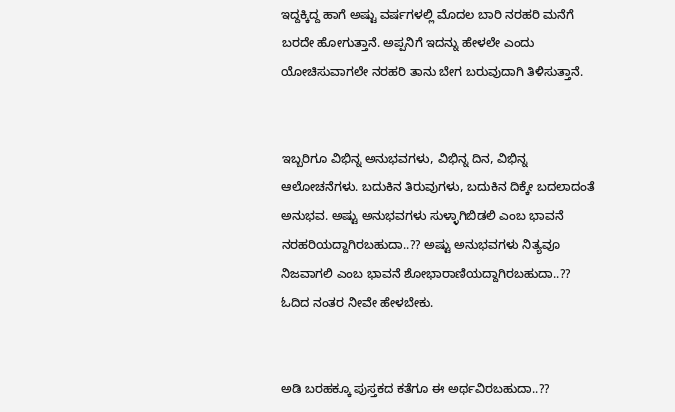ಇದ್ದಕ್ಕಿದ್ದ ಹಾಗೆ ಅಷ್ಟು ವರ್ಷಗಳಲ್ಲಿ ಮೊದಲ ಬಾರಿ ನರಹರಿ ಮನೆಗೆ ಬರದೇ ಹೋಗುತ್ತಾನೆ. ಅಪ್ಪನಿಗೆ ಇದನ್ನು ಹೇಳಲೇ ಎಂದು ಯೋಚಿಸುವಾಗಲೇ ನರಹರಿ ತಾನು ಬೇಗ ಬರುವುದಾಗಿ ತಿಳಿಸುತ್ತಾನೆ.


ಇಬ್ಬರಿಗೂ ವಿಭಿನ್ನ ಅನುಭವಗಳು, ವಿಭಿನ್ನ ದಿನ, ವಿಭಿನ್ನ ಆಲೋಚನೆಗಳು. ಬದುಕಿನ ತಿರುವುಗಳು, ಬದುಕಿನ ದಿಕ್ಕೇ ಬದಲಾದಂತೆ ಅನುಭವ. ಅಷ್ಟು ಅನುಭವಗಳು ಸುಳ್ಳಾಗಿಬಿಡಲಿ ಎಂಬ ಭಾವನೆ ನರಹರಿಯದ್ದಾಗಿರಬಹುದಾ..?? ಅಷ್ಟು ಅನುಭವಗಳು ನಿತ್ಯವೂ ನಿಜವಾಗಲಿ ಎಂಬ ಭಾವನೆ ಶೋಭಾರಾಣಿಯದ್ದಾಗಿರಬಹುದಾ..?? ಓದಿದ ನಂತರ ನೀವೇ ಹೇಳಬೇಕು.


ಅಡಿ ಬರಹಕ್ಕೂ ಪುಸ್ತಕದ ಕತೆಗೂ ಈ ಅರ್ಥವಿರಬಹುದಾ..??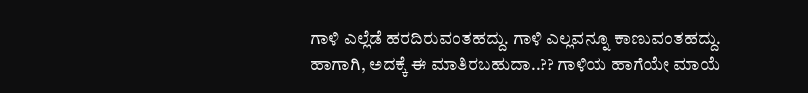ಗಾಳಿ ಎಲ್ಲೆಡೆ ಹರದಿರುವಂತಹದ್ದು. ಗಾಳಿ ಎಲ್ಲವನ್ನೂ ಕಾಣುವಂತಹದ್ದು. ಹಾಗಾಗಿ, ಅದಕ್ಕೆ ಈ ಮಾತಿರಬಹುದಾ..?? ಗಾಳಿಯ ಹಾಗೆಯೇ ಮಾಯೆ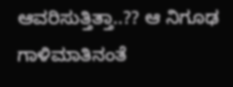ಆವರಿಸುತ್ತಿತ್ತಾ..?? ಆ ನಿಗೂಢ ಗಾಳಿಮಾತಿನಂತೆ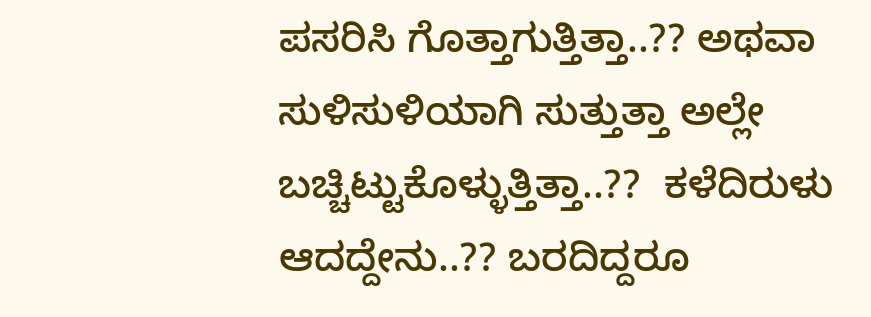ಪಸರಿಸಿ ಗೊತ್ತಾಗುತ್ತಿತ್ತಾ..?? ಅಥವಾ ಸುಳಿಸುಳಿಯಾಗಿ ಸುತ್ತುತ್ತಾ ಅಲ್ಲೇ ಬಚ್ಚಿಟ್ಟುಕೊಳ್ಳುತ್ತಿತ್ತಾ..??  ಕಳೆದಿರುಳು ಆದದ್ದೇನು..?? ಬರದಿದ್ದರೂ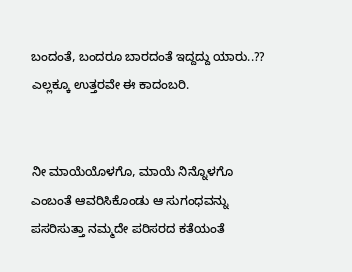ಬಂದಂತೆ, ಬಂದರೂ ಬಾರದಂತೆ ಇದ್ದದ್ದು ಯಾರು..?? ಎಲ್ಲಕ್ಕೂ ಉತ್ತರವೇ ಈ ಕಾದಂಬರಿ.


ನೀ ಮಾಯೆಯೊಳಗೊ, ಮಾಯೆ ನಿನ್ನೊಳಗೊ ಎಂಬಂತೆ ಆವರಿಸಿಕೊಂಡು ಆ ಸುಗಂಧವನ್ನು ಪಸರಿಸುತ್ತಾ ನಮ್ಮದೇ ಪರಿಸರದ ಕತೆಯಂತೆ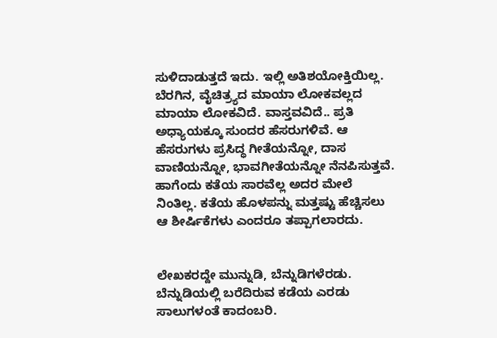ಸುಳಿದಾಡುತ್ತದೆ ಇದು. ಇಲ್ಲಿ ಅತಿಶಯೋಕ್ತಿಯಿಲ್ಲ. ಬೆರಗಿನ, ವೈಚಿತ್ರ್ಯದ ಮಾಯಾ ಲೋಕವಲ್ಲದ ಮಾಯಾ ಲೋಕವಿದೆ. ವಾಸ್ತವವಿದೆ.. ಪ್ರತಿ ಅಧ್ಯಾಯಕ್ಕೂ ಸುಂದರ ಹೆಸರುಗಳಿವೆ. ಆ ಹೆಸರುಗಳು ಪ್ರಸಿದ್ಧ ಗೀತೆಯನ್ನೋ, ದಾಸ ವಾಣಿಯನ್ನೋ, ಭಾವಗೀತೆಯನ್ನೋ ನೆನಪಿಸುತ್ತವೆ. ಹಾಗೆಂದು ಕತೆಯ ಸಾರವೆಲ್ಲ ಅದರ ಮೇಲೆ ನಿಂತಿಲ್ಲ. ಕತೆಯ ಹೊಳಪನ್ನು ಮತ್ತಷ್ಟು ಹೆಚ್ಚಿಸಲು ಆ ಶೀರ್ಷಿಕೆಗಳು ಎಂದರೂ ತಪ್ಪಾಗಲಾರದು.


ಲೇಖಕರದ್ದೇ ಮುನ್ನುಡಿ, ಬೆನ್ನುಡಿಗಳೆರಡು. ಬೆನ್ನುಡಿಯಲ್ಲಿ ಬರೆದಿರುವ ಕಡೆಯ ಎರಡು ಸಾಲುಗಳಂತೆ ಕಾದಂಬರಿ.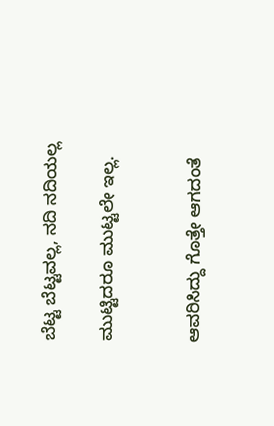ಬೆಟ್ಟ ಬೆಟ್ಟವಲ್ಲ, ನದಿ ನದಿಯಲ್ಲ

ಮುಟ್ಟಿದರೂ ಮುಟ್ಟಲೇ ಇಲ್ಲ.


ಆವರಿಸಿದ್ದು ಗೊತ್ತೇ ಆಗದಂತೆ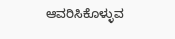ಆವರಿಸಿಕೊಳ್ಳುವ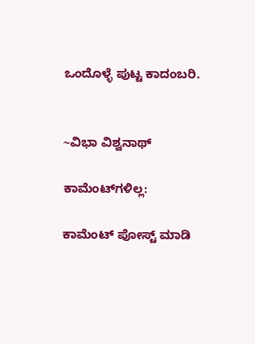ಒಂದೊಳ್ಳೆ ಪುಟ್ಟ ಕಾದಂಬರಿ.


~ವಿಭಾ ವಿಶ್ವನಾಥ್

ಕಾಮೆಂಟ್‌ಗಳಿಲ್ಲ:

ಕಾಮೆಂಟ್‌‌ ಪೋಸ್ಟ್‌ ಮಾಡಿ